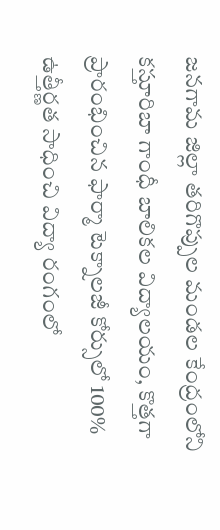జనగామ జిల్లా తరిగొప్పుల మండల కేంద్రంలోని కస్తూరిబా గాంధీ బాలికల విద్యాలయం, కొత్తగా ప్రారంభించిన ఫార్మా టెక్నాలజీ కోర్సులో 100% ఉత్తీర్ణత సాధించి విద్యా రంగంలో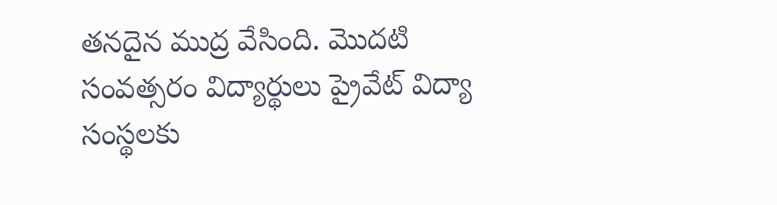తనదైన ముద్ర వేసింది. మొదటి సంవత్సరం విద్యార్థులు ప్రైవేట్ విద్యా సంస్థలకు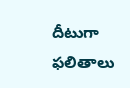దీటుగా ఫలితాలు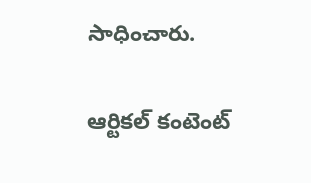సాధించారు.

ఆర్టికల్ కంటెంట్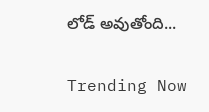లోడ్ అవుతోంది...

Trending Now